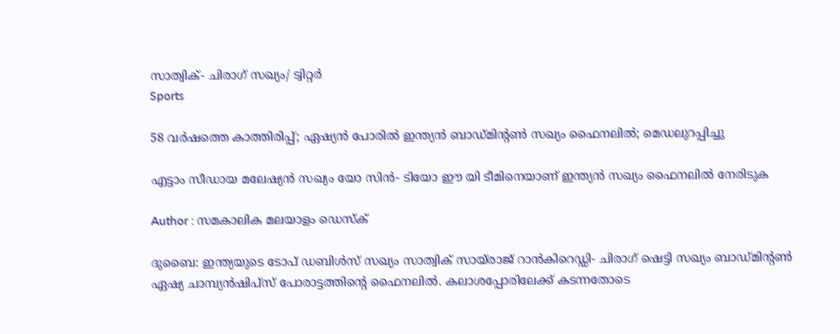സാത്വിക്- ചിരാഗ് സഖ്യം/ ട്വിറ്റർ
Sports

58 വര്‍ഷത്തെ കാത്തിരിപ്പ്; ഏഷ്യന്‍ പോരില്‍ ഇന്ത്യന്‍ ബാഡ്മിന്റണ്‍ സഖ്യം ഫൈനലില്‍; മെഡലുറപ്പിച്ചു

എട്ടാം സീഡായ മലേഷ്യന്‍ സഖ്യം യോ സിന്‍- ടിയോ ഈ യി ടീമിനെയാണ് ഇന്ത്യന്‍ സഖ്യം ഫൈനലില്‍ നേരിടുക

Author : സമകാലിക മലയാളം ഡെസ്ക്

ദുബൈ: ഇന്ത്യയുടെ ടോപ് ഡബിള്‍സ് സഖ്യം സാത്വിക് സായ്‌രാജ് റാന്‍കിറെഡ്ഡി- ചിരാഗ് ഷെട്ടി സഖ്യം ബാഡ്മിന്റണ്‍ ഏഷ്യ ചാമ്പ്യന്‍ഷിപ്‌സ് പോരാട്ടത്തിന്റെ ഫൈനലില്‍. കലാശപ്പോരിലേക്ക് കടന്നതോടെ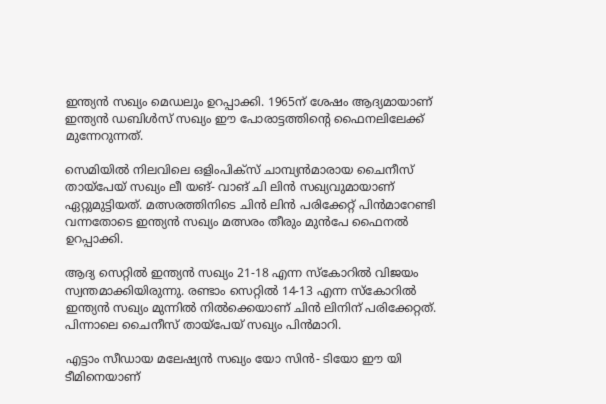ഇന്ത്യന്‍ സഖ്യം മെഡലും ഉറപ്പാക്കി. 1965ന് ശേഷം ആദ്യമായാണ് ഇന്ത്യന്‍ ഡബിള്‍സ് സഖ്യം ഈ പോരാട്ടത്തിന്റെ ഫൈനലിലേക്ക് മുന്നേറുന്നത്.

സെമിയില്‍ നിലവിലെ ഒളിംപിക്‌സ് ചാമ്പ്യന്‍മാരായ ചൈനീസ് തായ്‌പേയ് സഖ്യം ലീ യങ്- വാങ് ചി ലിന്‍ സഖ്യവുമായാണ് ഏറ്റുമുട്ടിയത്. മത്സരത്തിനിടെ ചിന്‍ ലിന്‍ പരിക്കേറ്റ് പിന്‍മാറേണ്ടി വന്നതോടെ ഇന്ത്യന്‍ സഖ്യം മത്സരം തീരും മുന്‍പേ ഫൈനല്‍ ഉറപ്പാക്കി.

ആദ്യ സെറ്റില്‍ ഇന്ത്യന്‍ സഖ്യം 21-18 എന്ന സ്‌കോറില്‍ വിജയം സ്വന്തമാക്കിയിരുന്നു. രണ്ടാം സെറ്റില്‍ 14-13 എന്ന സ്‌കോറില്‍ ഇന്ത്യന്‍ സഖ്യം മുന്നില്‍ നില്‍ക്കെയാണ് ചിന്‍ ലിനിന് പരിക്കേറ്റത്. പിന്നാലെ ചൈനീസ് തായ്‌പേയ് സഖ്യം പിന്‍മാറി.

എട്ടാം സീഡായ മലേഷ്യന്‍ സഖ്യം യോ സിന്‍- ടിയോ ഈ യി ടീമിനെയാണ്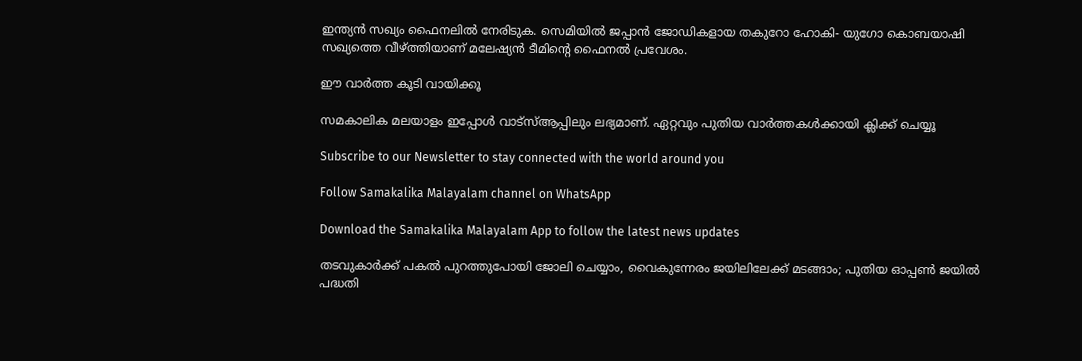ഇന്ത്യന്‍ സഖ്യം ഫൈനലില്‍ നേരിടുക. സെമിയില്‍ ജപ്പാന്‍ ജോഡികളായ തകുറോ ഹോകി- യുഗോ കൊബയാഷി സഖ്യത്തെ വീഴ്ത്തിയാണ് മലേഷ്യന്‍ ടീമിന്റെ ഫൈനല്‍ പ്രവേശം.

ഈ വാര്‍ത്ത കൂടി വായിക്കൂ

സമകാലിക മലയാളം ഇപ്പോള്‍ വാട്‌സ്ആപ്പിലും ലഭ്യമാണ്. ഏറ്റവും പുതിയ വാര്‍ത്തകള്‍ക്കായി ക്ലിക്ക് ചെയ്യൂ

Subscribe to our Newsletter to stay connected with the world around you

Follow Samakalika Malayalam channel on WhatsApp

Download the Samakalika Malayalam App to follow the latest news updates

തടവുകാർക്ക് പകൽ പുറത്തുപോയി ജോലി ചെയ്യാം, വൈകുന്നേരം ജയിലിലേക്ക് മടങ്ങാം; പുതിയ ഓപ്പൺ ജയിൽ പദ്ധതി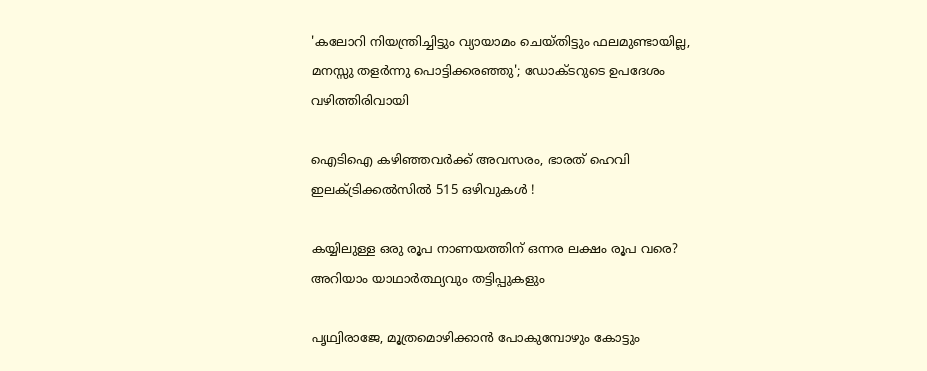'കലോറി നിയന്ത്രിച്ചിട്ടും വ്യായാമം ചെയ്തിട്ടും ഫലമുണ്ടായില്ല, മനസ്സു തളർന്നു പൊട്ടിക്കരഞ്ഞു'; ഡോക്ടറുടെ ഉപദേശം വഴിത്തിരിവായി

ഐടിഐ കഴിഞ്ഞവർക്ക് അവസരം, ഭാരത് ഹെവി ഇലക്ട്രിക്കൽസിൽ 515 ഒഴിവുകൾ !

കയ്യിലുള്ള ഒരു രൂപ നാണയത്തിന് ഒന്നര ലക്ഷം രൂപ വരെ? അറിയാം യാഥാർത്ഥ്യവും തട്ടിപ്പുകളും

പൃഥ്വിരാജേ, മൂത്രമൊഴിക്കാന്‍ പോകുമ്പോഴും കോട്ടും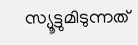സ്യൂട്ടുമിടുന്നത്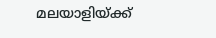മലയാളിയ്ക്ക്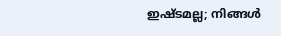ഇഷ്ടമല്ല; നിങ്ങള്‍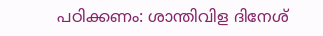പഠിക്കണം: ശാന്തിവിള ദിനേശ്